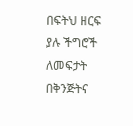በፍትህ ዘርፍ ያሉ ችግሮች ለመፍታት በቅንጅትና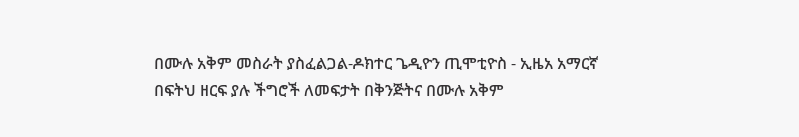በሙሉ አቅም መስራት ያስፈልጋል-ዶክተር ጌዲዮን ጢሞቲዮስ - ኢዜአ አማርኛ
በፍትህ ዘርፍ ያሉ ችግሮች ለመፍታት በቅንጅትና በሙሉ አቅም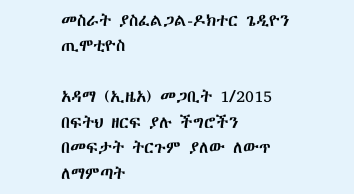መስራት ያስፈልጋል-ዶክተር ጌዲዮን ጢሞቲዮስ

አዳማ (ኢዜአ) መጋቢት 1/2015 በፍትህ ዘርፍ ያሉ ችግሮችን በመፍታት ትርጉም ያለው ለውጥ ለማምጣት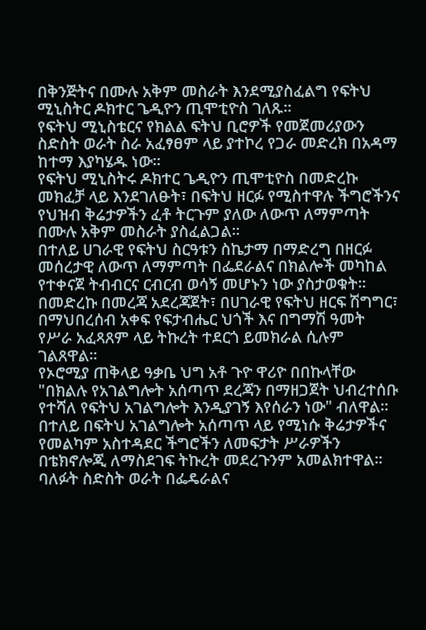በቅንጅትና በሙሉ አቅም መስራት እንደሚያስፈልግ የፍትህ ሚኒስትር ዶክተር ጌዲዮን ጢሞቲዮስ ገለጹ።
የፍትህ ሚኒስቴርና የክልል ፍትህ ቢሮዎች የመጀመሪያውን ስድስት ወራት ስራ አፈፃፀም ላይ ያተኮረ የጋራ መድረክ በአዳማ ከተማ እያካሄዱ ነው።
የፍትህ ሚኒስትሩ ዶክተር ጌዲዮን ጢሞቲዮስ በመድረኩ መክፈቻ ላይ እንደገለፁት፣ በፍትህ ዘርፉ የሚስተዋሉ ችግሮችንና የህዝብ ቅሬታዎችን ፈቶ ትርጉም ያለው ለውጥ ለማምጣት በሙሉ አቅም መስራት ያስፈልጋል።
በተለይ ሀገራዊ የፍትህ ስርዓቱን ስኬታማ በማድረግ በዘርፉ መሰረታዊ ለውጥ ለማምጣት በፌደራልና በክልሎች መካከል የተቀናጀ ትብብርና ርብርብ ወሳኝ መሆኑን ነው ያስታወቁት።
በመድረኩ በመረጃ አደረጃጀት፣ በሀገራዊ የፍትህ ዘርፍ ሽግግር፣ በማህበረሰብ አቀፍ የፍታብሔር ህጎች እና በግማሽ ዓመት የሥራ አፈጻጸም ላይ ትኩረት ተደርጎ ይመክራል ሲሉም ገልጸዋል።
የኦሮሚያ ጠቅላይ ዓቃቤ ህግ አቶ ጉዮ ዋሪዮ በበኩላቸው "በክልሉ የአገልግሎት አሰጣጥ ደረጃን በማዘጋጀት ህብረተሰቡ የተሻለ የፍትህ አገልግሎት እንዲያገኝ እየሰራን ነው" ብለዋል።
በተለይ በፍትህ አገልግሎት አሰጣጥ ላይ የሚነሱ ቅሬታዎችና የመልካም አስተዳደር ችግሮችን ለመፍታት ሥራዎችን በቴክኖሎጂ ለማስደገፍ ትኩረት መደረጉንም አመልክተዋል።
ባለፉት ስድስት ወራት በፌዴራልና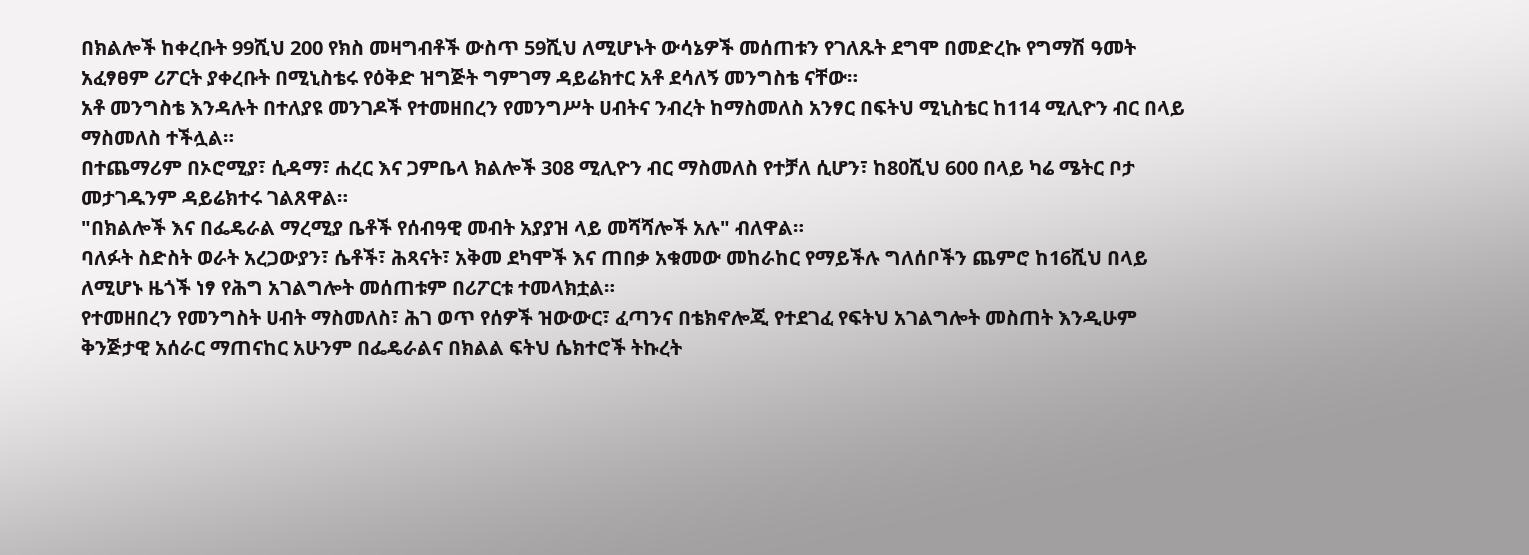በክልሎች ከቀረቡት 99ሺህ 200 የክስ መዛግብቶች ውስጥ 59ሺህ ለሚሆኑት ውሳኔዎች መሰጠቱን የገለጹት ደግሞ በመድረኩ የግማሽ ዓመት አፈፃፀም ሪፖርት ያቀረቡት በሚኒስቴሩ የዕቅድ ዝግጅት ግምገማ ዳይሬክተር አቶ ደሳለኝ መንግስቴ ናቸው።
አቶ መንግስቴ እንዳሉት በተለያዩ መንገዶች የተመዘበረን የመንግሥት ሀብትና ንብረት ከማስመለስ አንፃር በፍትህ ሚኒስቴር ከ114 ሚሊዮን ብር በላይ ማስመለስ ተችሏል።
በተጨማሪም በኦሮሚያ፣ ሲዳማ፣ ሐረር እና ጋምቤላ ክልሎች 308 ሚሊዮን ብር ማስመለስ የተቻለ ሲሆን፣ ከ80ሺህ 600 በላይ ካሬ ሜትር ቦታ መታገዱንም ዳይሬክተሩ ገልጸዋል።
"በክልሎች እና በፌዴራል ማረሚያ ቤቶች የሰብዓዊ መብት አያያዝ ላይ መሻሻሎች አሉ" ብለዋል።
ባለፉት ስድስት ወራት አረጋውያን፣ ሴቶች፣ ሕጻናት፣ አቅመ ደካሞች እና ጠበቃ አቁመው መከራከር የማይችሉ ግለሰቦችን ጨምሮ ከ16ሺህ በላይ ለሚሆኑ ዜጎች ነፃ የሕግ አገልግሎት መሰጠቱም በሪፖርቱ ተመላክቷል።
የተመዘበረን የመንግስት ሀብት ማስመለስ፣ ሕገ ወጥ የሰዎች ዝውውር፣ ፈጣንና በቴክኖሎጂ የተደገፈ የፍትህ አገልግሎት መስጠት እንዲሁም ቅንጅታዊ አሰራር ማጠናከር አሁንም በፌዴራልና በክልል ፍትህ ሴክተሮች ትኩረት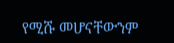የሚሹ መሆናቸውንም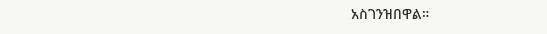አስገንዝበዋል።